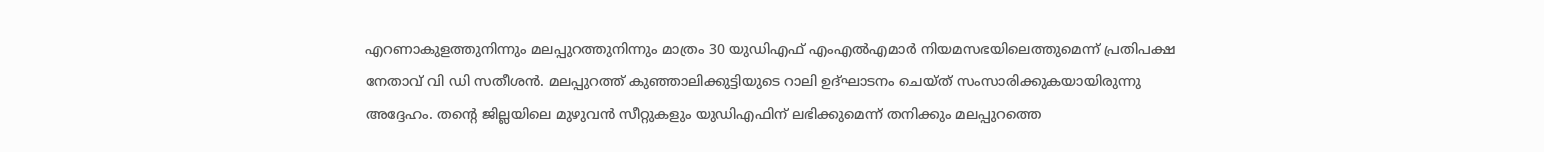എറണാകുളത്തുനിന്നും മലപ്പുറത്തുനിന്നും മാത്രം 30 യുഡിഎഫ് എംഎല്‍എമാര്‍ നിയമസഭയിലെത്തുമെന്ന് പ്രതിപക്ഷ നേതാവ് വി ഡി സതീശന്‍. മലപ്പുറത്ത് കുഞ്ഞാലിക്കുട്ടിയുടെ റാലി ഉദ്ഘാടനം ചെയ്ത് സംസാരിക്കുകയായിരുന്നു അദ്ദേഹം. തന്റെ ജില്ലയിലെ മുഴുവന്‍ സീറ്റുകളും യുഡിഎഫിന് ലഭിക്കുമെന്ന് തനിക്കും മലപ്പുറത്തെ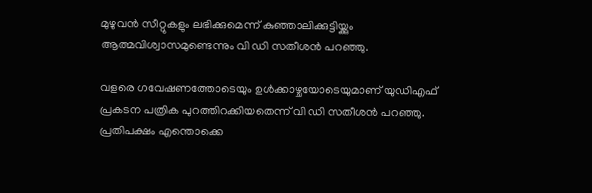മുഴുവന്‍ സീറ്റുകളും ലഭിക്കുമെന്ന് കുഞ്ഞാലിക്കുട്ടിയ്ക്കും ആത്മവിശ്വാസമുണ്ടെന്നും വി ഡി സതീശന്‍ പറഞ്ഞു.

വളരെ ഗവേഷണത്തോടെയും ഉള്‍ക്കാഴ്ചയോടെയുമാണ് യുഡിഎഫ് പ്രകടന പത്രിക പുറത്തിറക്കിയതെന്ന് വി ഡി സതീശന്‍ പറഞ്ഞു. പ്രതിപക്ഷം എന്തൊക്കെ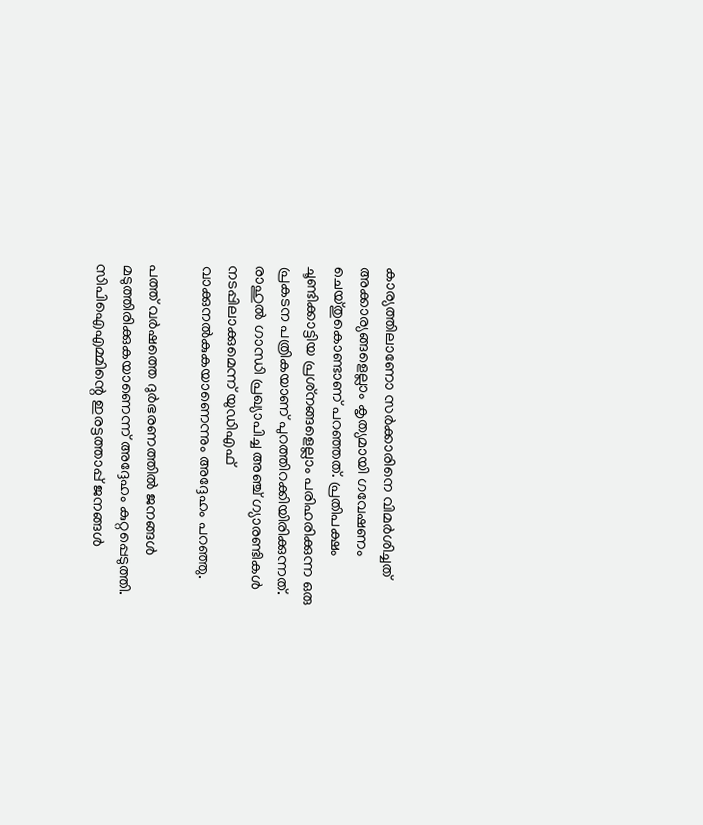കാര്യത്തിലാണോ സര്‍ക്കാരിനെ വിമര്‍ശിച്ചത് അക്കാര്യങ്ങളെല്ലാം കൃത്യമായി ഗവേഷണം ചെയ്തുകൊണ്ടാണ് പറഞ്ഞത്. പ്രതിപക്ഷം ചൂണ്ടിക്കാട്ടിയ പ്രശ്‌നങ്ങളെല്ലാം പരിഹരിക്കുന്ന ഒരു പ്രകടന പത്രികയാണ് പുറത്തിറക്കിയിരിക്കുന്നത്. രാഹുല്‍ ഗാന്ധി പ്രഖ്യാപിച്ച അഞ്ച് ഗ്യാരണ്ടികള്‍ നടപ്പിലാക്കുമെന്ന് യുഡിഎഫ് വാക്കുനല്‍കുകയാണെന്നും അദ്ദേഹം പറഞ്ഞു.

പത്ത് വര്‍ഷത്തെ ദുര്‍ഭരണത്തില്‍ ജനങ്ങള്‍ മടുത്തിരിക്കുകയാണെന്ന് അദ്ദേഹം കുറ്റപ്പെടുത്തി. സിപിഐഎമ്മിന്റെ ഇരട്ടത്താപ്പ് ജനങ്ങള്‍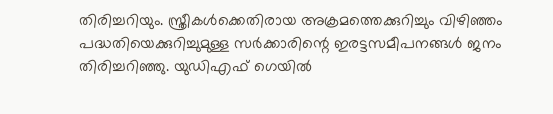തിരിച്ചറിയും. സ്ത്രീകള്‍ക്കെതിരായ അക്രമത്തെക്കുറിച്ചും വിഴിഞ്ഞം പദ്ധതിയെക്കുറിച്ചുമുള്ള സര്‍ക്കാരിന്റെ ഇരട്ടസമീപനങ്ങള്‍ ജനം തിരിച്ചറിഞ്ഞു. യുഡിഎഫ് ഗെയില്‍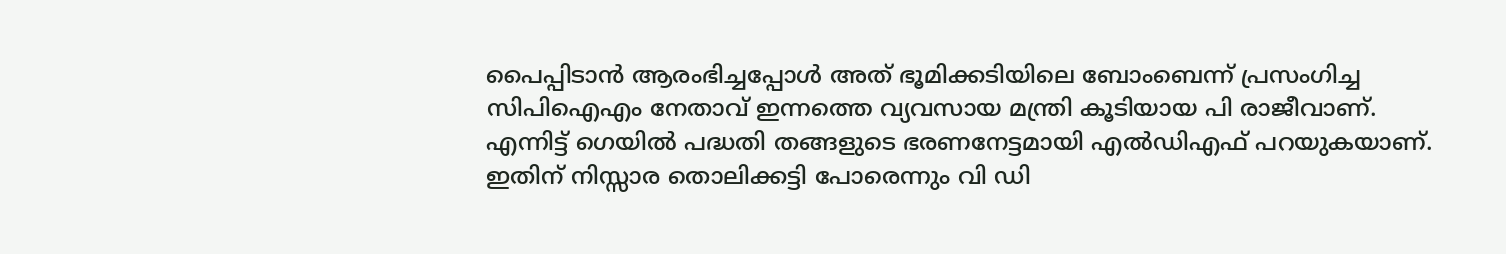പൈപ്പിടാന്‍ ആരംഭിച്ചപ്പോള്‍ അത് ഭൂമിക്കടിയിലെ ബോംബെന്ന് പ്രസംഗിച്ച സിപിഐഎം നേതാവ് ഇന്നത്തെ വ്യവസായ മന്ത്രി കൂടിയായ പി രാജീവാണ്. എന്നിട്ട് ഗെയില്‍ പദ്ധതി തങ്ങളുടെ ഭരണനേട്ടമായി എല്‍ഡിഎഫ് പറയുകയാണ്. ഇതിന് നിസ്സാര തൊലിക്കട്ടി പോരെന്നും വി ഡി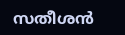സതീശന്‍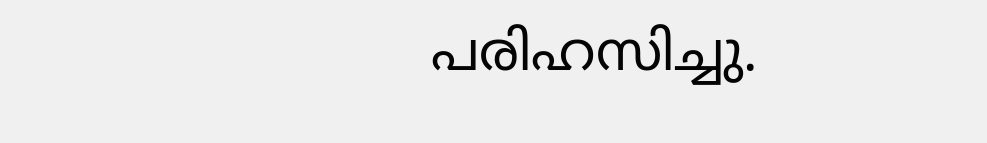പരിഹസിച്ചു.